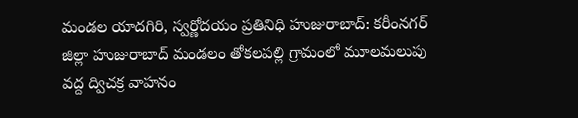మండల యాదగిరి, స్వర్ణోదయం ప్రతినిధి హుజురాబాద్: కరీంనగర్ జిల్లా హుజురాబాద్ మండలం తోకలపల్లి గ్రామంలో మూలమలుపు వద్ద ద్విచక్ర వాహనం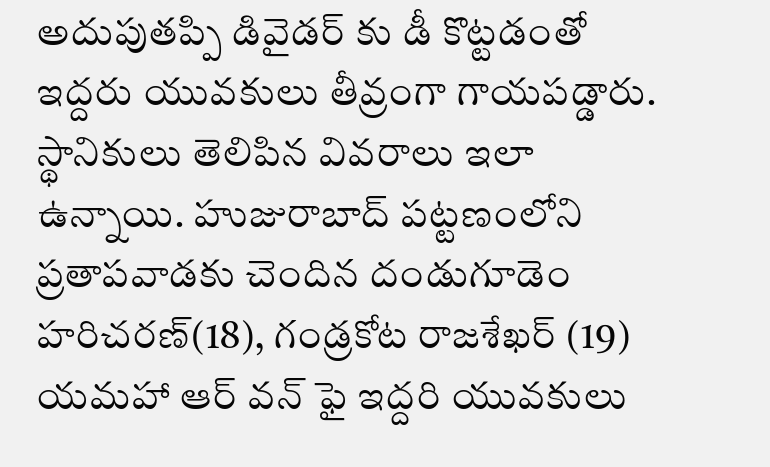అదుపుతప్పి డివైడర్ కు డీ కొట్టడంతో ఇద్దరు యువకులు తీవ్రంగా గాయపడ్డారు. స్థానికులు తెలిపిన వివరాలు ఇలా ఉన్నాయి. హుజురాబాద్ పట్టణంలోని ప్రతాపవాడకు చెందిన దండుగూడెం హరిచరణ్(18), గండ్రకోట రాజశేఖర్ (19) యమహా ఆర్ వన్ ఫై ఇద్దరి యువకులు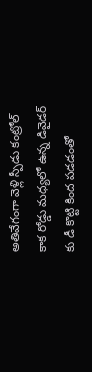అతివేగంగా వెళ్లి స్పీడు కంట్రోల్ కాక రోడ్డు మధ్యలో ఉన్న డివైడర్ కు డీ కొట్టి కింద పడడంతో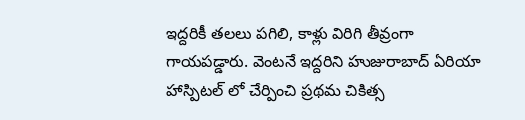ఇద్దరికీ తలలు పగిలి, కాళ్లు విరిగి తీవ్రంగా గాయపడ్డారు. వెంటనే ఇద్దరిని హుజురాబాద్ ఏరియా హాస్పిటల్ లో చేర్పించి ప్రథమ చికిత్స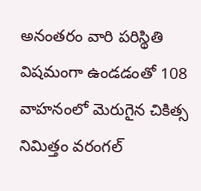అనంతరం వారి పరిస్థితి విషమంగా ఉండడంతో 108 వాహనంలో మెరుగైన చికిత్స నిమిత్తం వరంగల్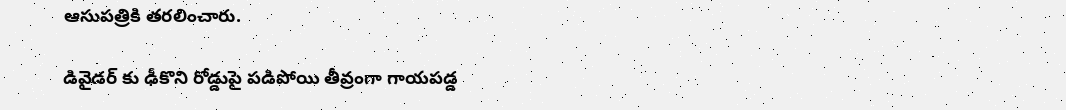ఆసుపత్రికి తరలించారు.

డివైడర్ కు ఢీకొని రోడ్డుపై పడిపోయి తీవ్రంగా గాయపడ్డ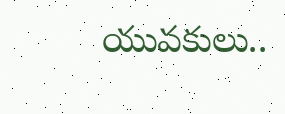యువకులు..